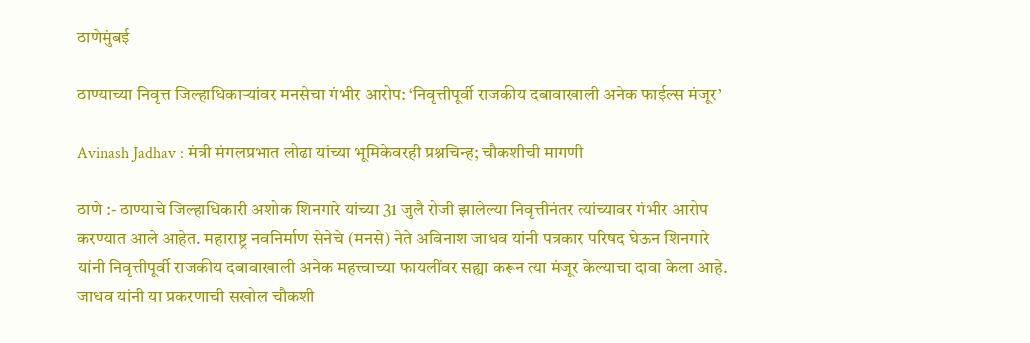ठाणेमुंबई

ठाण्याच्या निवृत्त जिल्हाधिकाऱ्यांवर मनसेचा गंभीर आरोप: ‘निवृत्तीपूर्वी राजकीय दबावाखाली अनेक फाईल्स मंजूर’

Avinash Jadhav : मंत्री मंगलप्रभात लोढा यांच्या भूमिकेवरही प्रश्नचिन्ह; चौकशीची मागणी

ठाणे :- ठाण्याचे जिल्हाधिकारी अशोक शिनगारे यांच्या 31 जुलै रोजी झालेल्या निवृत्तीनंतर त्यांच्यावर गंभीर आरोप करण्यात आले आहेत. महाराष्ट्र नवनिर्माण सेनेचे (मनसे) नेते अविनाश जाधव यांनी पत्रकार परिषद घेऊन शिनगारे यांनी निवृत्तीपूर्वी राजकीय दबावाखाली अनेक महत्त्वाच्या फायलींवर सह्या करून त्या मंजूर केल्याचा दावा केला आहे. जाधव यांनी या प्रकरणाची सखोल चौकशी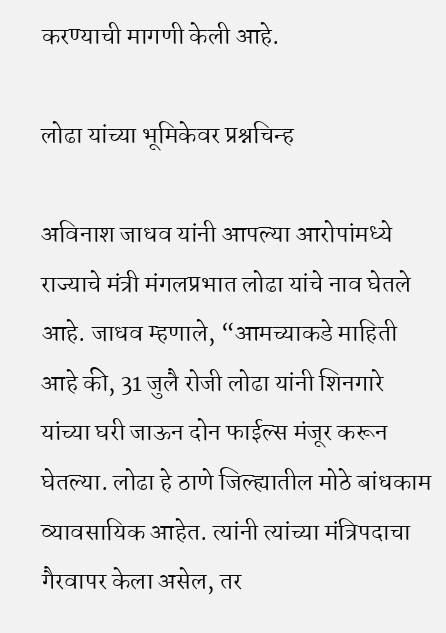करण्याची मागणी केली आहे.

लोढा यांच्या भूमिकेवर प्रश्नचिन्ह

अविनाश जाधव यांनी आपल्या आरोपांमध्ये राज्याचे मंत्री मंगलप्रभात लोढा यांचे नाव घेतले आहे. जाधव म्हणाले, “आमच्याकडे माहिती आहे की, 31 जुलै रोजी लोढा यांनी शिनगारे यांच्या घरी जाऊन दोन फाईल्स मंजूर करून घेतल्या. लोढा हे ठाणे जिल्ह्यातील मोठे बांधकाम व्यावसायिक आहेत. त्यांनी त्यांच्या मंत्रिपदाचा गैरवापर केला असेल, तर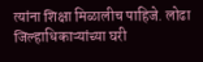त्यांना शिक्षा मिळालीच पाहिजे. लोढा जिल्हाधिकाऱ्यांच्या घरी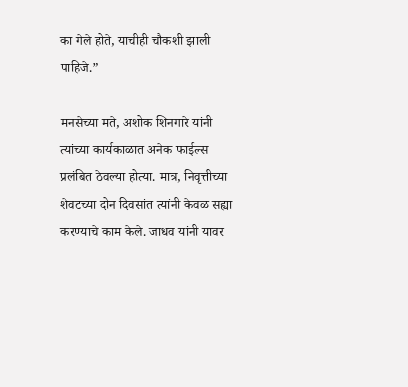का गेले होते, याचीही चौकशी झाली पाहिजे.”

मनसेच्या मते, अशोक शिनगारे यांनी त्यांच्या कार्यकाळात अनेक फाईल्स प्रलंबित ठेवल्या होत्या. मात्र, निवृत्तीच्या शेवटच्या दोन दिवसांत त्यांनी केवळ सह्या करण्याचे काम केले. जाधव यांनी यावर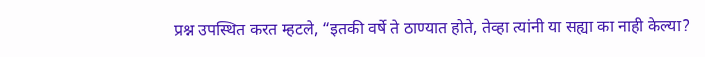प्रश्न उपस्थित करत म्हटले, “इतकी वर्षे ते ठाण्यात होते, तेव्हा त्यांनी या सह्या का नाही केल्या?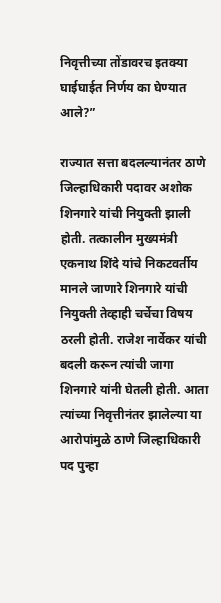निवृत्तीच्या तोंडावरच इतक्या घाईघाईत निर्णय का घेण्यात आले?”

राज्यात सत्ता बदलल्यानंतर ठाणे जिल्हाधिकारी पदावर अशोक शिनगारे यांची नियुक्ती झाली होती. तत्कालीन मुख्यमंत्री एकनाथ शिंदे यांचे निकटवर्तीय मानले जाणारे शिनगारे यांची नियुक्ती तेव्हाही चर्चेचा विषय ठरली होती. राजेश नार्वेकर यांची बदली करून त्यांची जागा शिनगारे यांनी घेतली होती. आता त्यांच्या निवृत्तीनंतर झालेल्या या आरोपांमुळे ठाणे जिल्हाधिकारी पद पुन्हा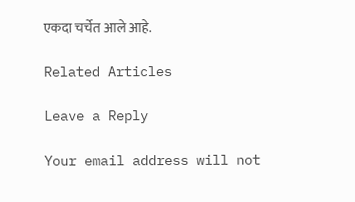एकदा चर्चेत आले आहे.

Related Articles

Leave a Reply

Your email address will not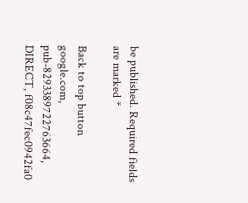be published. Required fields are marked *

Back to top button
google.com, pub-8293389722763664, DIRECT, f08c47fec0942fa0